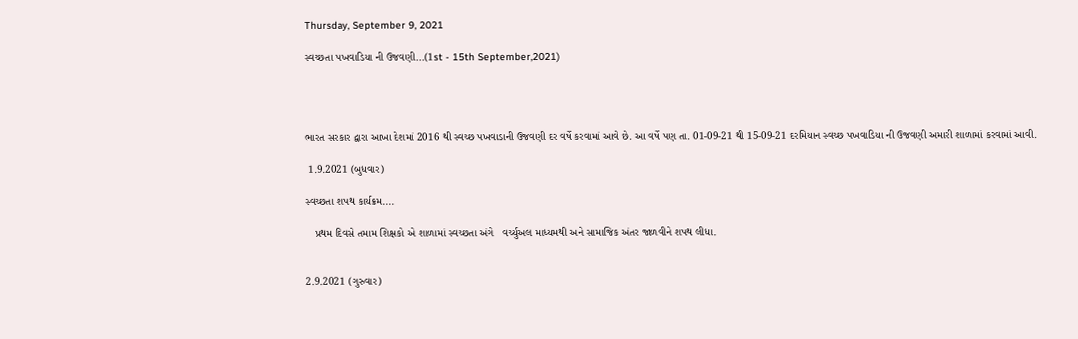Thursday, September 9, 2021

સ્વચ્છતા પખવાડિયા ની ઉજવણી...(1st - 15th September,2021)




ભારત સરકાર દ્વારા આખા દેશમાં 2016 થી સ્વચ્છ પખવાડાની ઉજવણી દર વર્ષે કરવામાં આવે છે. આ વર્ષે પણ તા. 01-09-21 થી 15-09-21 દરમિયાન સ્વચ્છ પખવાડિયા ની ઉજવણી અમારી શાળામાં કરવામાં આવી.

 1.9.2021 (બુધવાર)

સ્વચ્છતા શપથ કાર્યક્રમ....

   પ્રથમ દિવસે તમામ શિક્ષકો એ શાળામાં સ્વચ્છતા અંગે   વર્ચ્યુઅલ માધ્યમથી અને સામાજિક અંતર જાળવીને શપથ લીધા.


2.9.2021 (ગુરુવાર)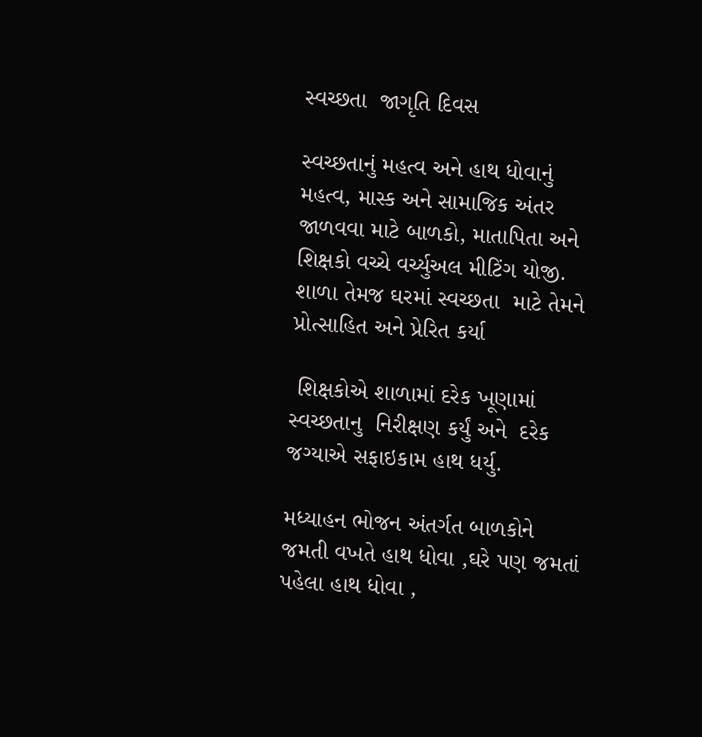સ્વચ્છતા  જાગૃતિ દિવસ

સ્વચ્છતાનું મહત્વ અને હાથ ધોવાનું મહત્વ, માસ્ક અને સામાજિક અંતર જાળવવા માટે બાળકો, માતાપિતા અને શિક્ષકો વચ્ચે વર્ચ્યુઅલ મીટિંગ યોજી.  શાળા તેમજ ઘરમાં સ્વચ્છતા  માટે તેમને પ્રોત્સાહિત અને પ્રેરિત કર્યા

 શિક્ષકોએ શાળામાં દરેક ખૂણામાં સ્વચ્છતાનુ  નિરીક્ષણ કર્યું અને  દરેક જગ્યાએ સફાઇકામ હાથ ધર્યુ.

મધ્યાહન ભોજન અંતર્ગત બાળકોને  જમતી વખતે હાથ ધોવા ,ઘરે પણ જમતાં   પહેલા હાથ ધોવા ,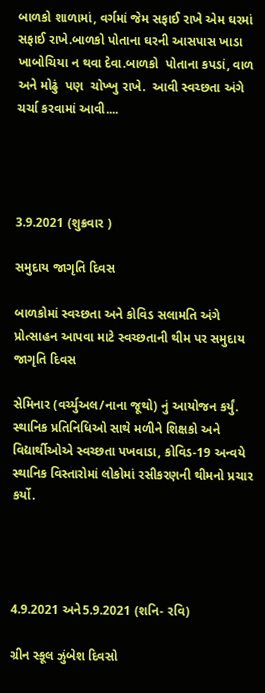બાળકો શાળામાં, વર્ગમાં જેમ સફાઈ રાખે એમ ઘરમાં  સફાઈ રાખે.બાળકો પોતાના ઘરની આસપાસ ખાડા ખાબોચિયા ન થવા દેવા.બાળકો  પોતાના કપડાં, વાળ અને મોઢું  પણ  ચોખ્ખુ રાખે.  આવી સ્વચ્છતા અંગે ચર્ચા કરવામાં આવી....




3.9.2021 (શુક્રવાર )

સમુદાય જાગૃતિ દિવસ

બાળકોમાં સ્વચ્છતા અને કોવિડ સલામતિ અંગે પ્રોત્સાહન આપવા માટે સ્વચ્છતાની થીમ પર સમુદાય જાગૃતિ દિવસ

સેમિનાર (વર્ચ્યુઅલ/નાના જૂથો) નું આયોજન કર્યું. સ્થાનિક પ્રતિનિધિઓ સાથે મળીને શિક્ષકો અને વિદ્યાર્થીઓએ સ્વચ્છતા પખવાડા, કોવિડ-19 અન્વયે સ્થાનિક વિસ્તારોમાં લોકોમાં રસીકરણની થીમનો પ્રચાર કર્યો.




4.9.2021 અને5.9.2021 (શનિ- રવિ)

ગ્રીન સ્કૂલ ઝુંબેશ દિવસો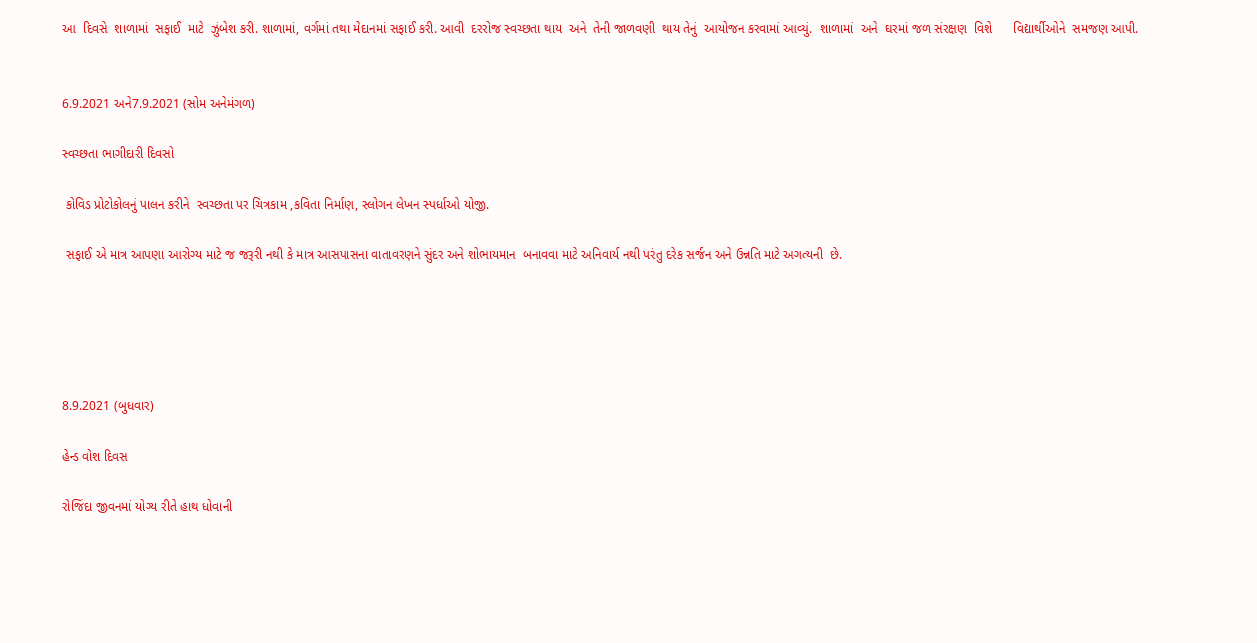આ  દિવસે  શાળામાં  સફાઈ  માટે  ઝુંબેશ કરી. શાળામાં, વર્ગમાં તથા મેદાનમાં સફાઈ કરી. આવી  દરરોજ સ્વચ્છતા થાય  અને  તેની જાળવણી  થાય તેનું  આયોજન કરવામાં આવ્યું.  શાળામાં  અને  ઘરમાં જળ સંરક્ષણ  વિશે      વિદ્યાર્થીઓને  સમજણ આપી.


6.9.2021 અને7.9.2021 (સોમ અનેમંગળ)

સ્વચ્છતા ભાગીદારી દિવસો

 કોવિડ પ્રોટોકોલનું પાલન કરીને  સ્વચ્છતા પર ચિત્રકામ ,કવિતા નિર્માણ, સ્લોગન લેખન સ્પર્ધાઓ યોજી.

 સફાઈ એ માત્ર આપણા આરોગ્ય માટે જ જરૂરી નથી કે માત્ર આસપાસના વાતાવરણને સુંદર અને શોભાયમાન  બનાવવા માટે અનિવાર્ય નથી પરંતુ દરેક સર્જન અને ઉન્નતિ માટે અગત્યની  છે.





8.9.2021 (બુધવાર)

હેન્ડ વોશ દિવસ

રોજિંદા જીવનમાં યોગ્ય રીતે હાથ ધોવાની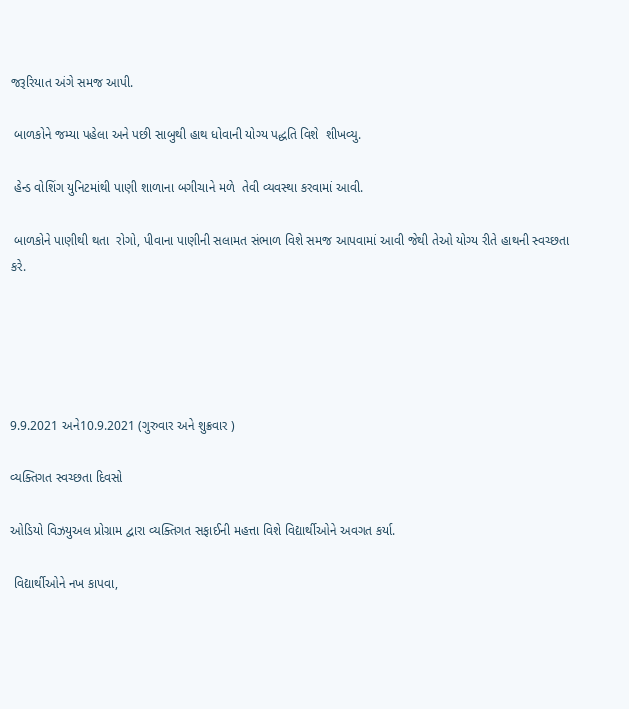જરૂરિયાત અંગે સમજ આપી.

 બાળકોને જમ્યા પહેલા અને પછી સાબુથી હાથ ધોવાની યોગ્ય પદ્ધતિ વિશે  શીખવ્યુ.

 હેન્ડ વોશિંગ યુનિટમાંથી પાણી શાળાના બગીચાને મળે  તેવી વ્યવસ્થા કરવામાં આવી.

 બાળકોને પાણીથી થતા  રોગો, પીવાના પાણીની સલામત સંભાળ વિશે સમજ આપવામાં આવી જેથી તેઓ યોગ્ય રીતે હાથની સ્વચ્છતા કરે.





9.9.2021 અને10.9.2021 (ગુરુવાર અને શુક્રવાર )

વ્યક્તિગત સ્વચ્છતા દિવસો

ઓડિયો વિઝયુઅલ પ્રોગ્રામ દ્વારા વ્યક્તિગત સફાઈની મહત્તા વિશે વિદ્યાર્થીઓને અવગત કર્યા.

 વિદ્યાર્થીઓને નખ કાપવા,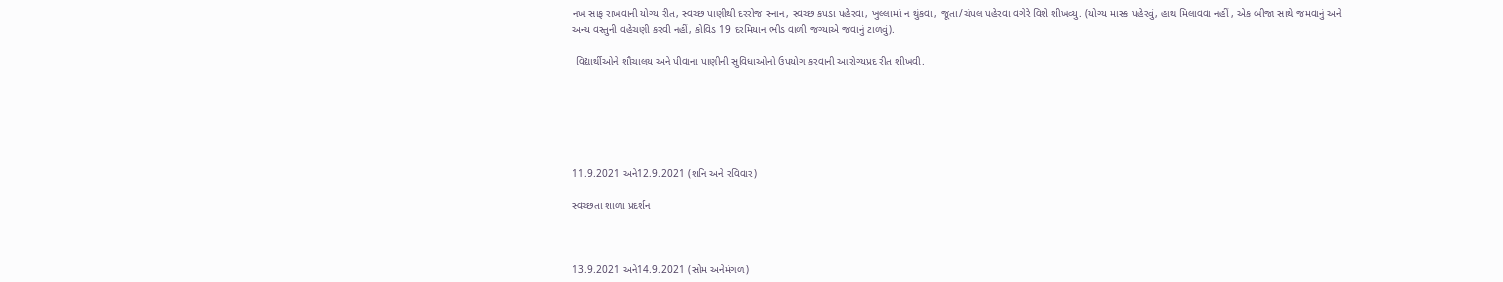નખ સાફ રાખવાની યોગ્ય રીત, સ્વચ્છ પાણીથી દરરોજ સ્નાન, સ્વચ્છ કપડા પહેરવા, ખુલ્લામાં ન થુંકવા, જૂતા/ચંપલ પહેરવા વગેરે વિશે શીખવ્યુ. (યોગ્ય માસ્ક પહેરવું, હાથ મિલાવવા નહીં , એક બીજા સાથે જમવાનું અને અન્ય વસ્તુની વહેચણી કરવી નહીં, કોવિડ 19 દરમિયાન ભીડ વાળી જગ્યાએ જવાનું ટાળવું).

 વિદ્યાર્થીઓને શૌચાલય અને પીવાના પાણીની સુવિધાઓનો ઉપયોગ કરવાની આરોગ્યપ્રદ રીત શીખવી.






11.9.2021 અને12.9.2021 (શનિ અને રવિવાર)

સ્વચ્છતા શાળા પ્રદર્શન



13.9.2021 અને14.9.2021 (સોમ અનેમંગળ)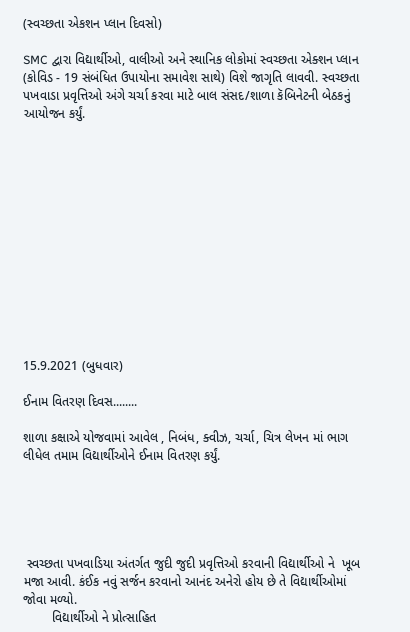(સ્વચ્છતા એકશન પ્લાન દિવસો)

SMC દ્વારા વિદ્યાર્થીઓ, વાલીઓ અને સ્થાનિક લોકોમાં સ્વચ્છતા એક્શન પ્લાન (કોવિડ - 19 સંબંધિત ઉપાયોના સમાવેશ સાથે) વિશે જાગૃતિ લાવવી. સ્વચ્છતા પખવાડા પ્રવૃત્તિઓ અંગે ચર્ચા કરવા માટે બાલ સંસદ/શાળા કૅબિનેટની બેઠકનું આયોજન કર્યું.













15.9.2021 (બુધવાર)

ઈનામ વિતરણ દિવસ........

શાળા કક્ષાએ યોજવામાં આવેલ , નિબંધ, ક્વીઝ, ચર્ચા, ચિત્ર લેખન માં ભાગ લીધેલ તમામ વિદ્યાર્થીઓને ઈનામ વિતરણ કર્યું.





 સ્વચ્છતા પખવાડિયા અંતર્ગત જુદી જુદી પ્રવૃત્તિઓ કરવાની વિદ્યાર્થીઓ ને  ખૂબ મજા આવી. કંઈક નવું સર્જન કરવાનો આનંદ અનેરો હોય છે તે વિદ્યાર્થીઓમાં જોવા મળ્યો.
        વિદ્યાર્થીઓ ને પ્રોત્સાહિત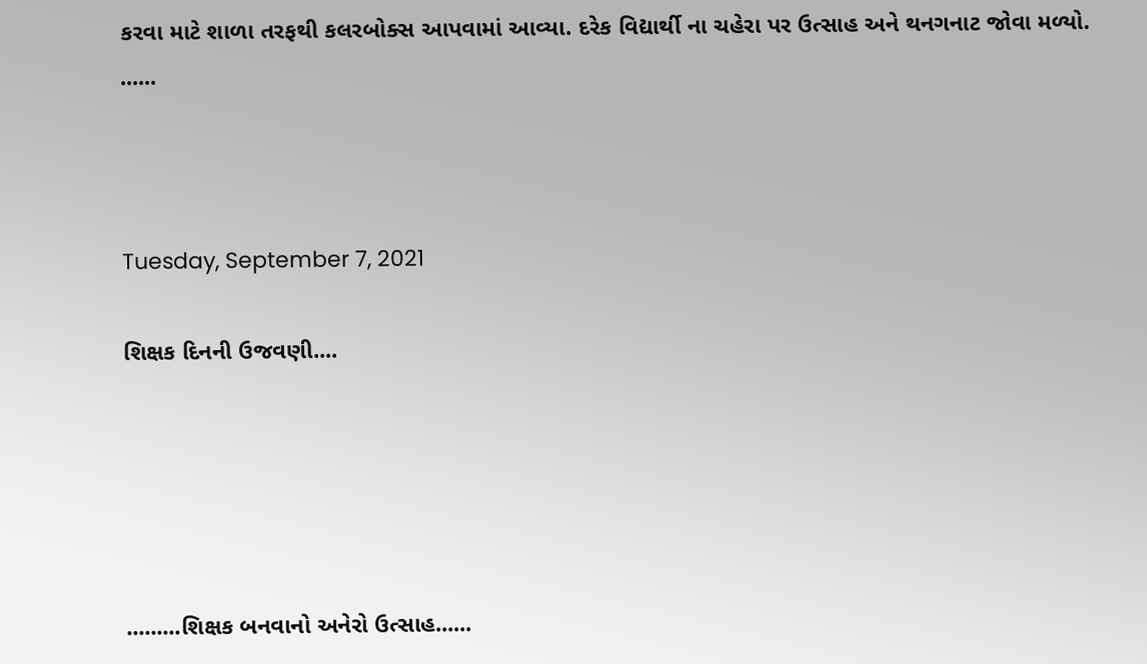કરવા માટે શાળા તરફથી કલરબોક્સ આપવામાં આવ્યા. દરેક વિદ્યાર્થી ના ચહેરા પર ઉત્સાહ અને થનગનાટ જોવા મળ્યો. ......



Tuesday, September 7, 2021

શિક્ષક દિનની ઉજવણી....





.........શિક્ષક બનવાનો અનેરો ઉત્સાહ......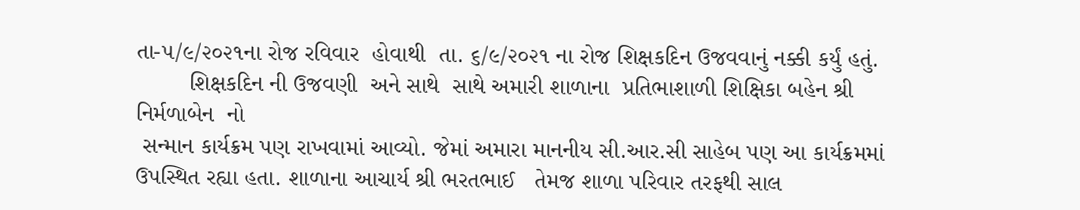તા-૫/૯/૨૦૨૧ના રોજ રવિવાર  હોવાથી  તા. ૬/૯/૨૦૨૧ ના રોજ શિક્ષકદિન ઉજવવાનું નક્કી કર્યું હતું.
        શિક્ષકદિન ની ઉજવણી  અને સાથે  સાથે અમારી શાળાના  પ્રતિભાશાળી શિક્ષિકા બહેન શ્રી નિર્મળાબેન  નો
 સન્માન કાર્યક્રમ પણ રાખવામાં આવ્યો. જેમાં અમારા માનનીય સી.આર.સી સાહેબ પણ આ કાર્યક્રમમાં ઉપસ્થિત રહ્યા હતા. શાળાના આચાર્ય શ્રી ભરતભાઈ   તેમજ શાળા પરિવાર તરફથી સાલ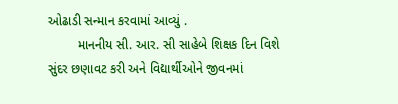ઓઢાડી સન્માન કરવામાં આવ્યું .
        માનનીય સી. આર. સી સાહેબે શિક્ષક દિન વિશે સુંદર છણાવટ કરી અને વિદ્યાર્થીઓને જીવનમાં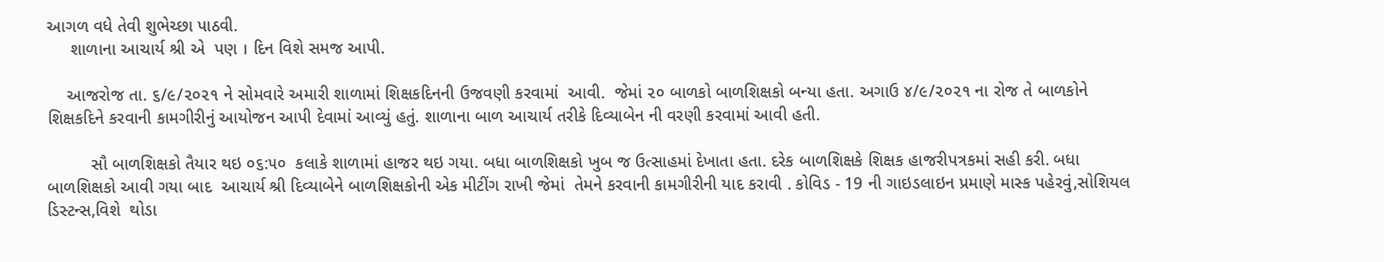આગળ વધે તેવી શુભેચ્છા પાઠવી.
     શાળાના આચાર્ય શ્રી એ  પણ । દિન વિશે સમજ આપી.

    આજરોજ તા. ૬/૯/૨૦૨૧ ને સોમવારે અમારી શાળામાં શિક્ષકદિનની ઉજવણી કરવામાં  આવી.  જેમાં ૨૦ બાળકો બાળશિક્ષકો બન્યા હતા. અગાઉ ૪/૯/૨૦૨૧ ના રોજ તે બાળકોને શિક્ષકદિને કરવાની કામગીરીનું આયોજન આપી દેવામાં આવ્યું હતું. શાળાના બાળ આચાર્ય તરીકે દિવ્યાબેન ની વરણી કરવામાં આવી હતી.

         સૌ બાળશિક્ષકો તૈયાર થઇ ૦૬:૫૦  કલાકે શાળામાં હાજર થઇ ગયા. બધા બાળશિક્ષકો ખુબ જ ઉત્સાહમાં દેખાતા હતા. દરેક બાળશિક્ષકે શિક્ષક હાજરીપત્રકમાં સહી કરી. બધા બાળશિક્ષકો આવી ગયા બાદ  આચાર્ય શ્રી દિવ્યાબેને બાળશિક્ષકોની એક મીટીંગ રાખી જેમાં  તેમને કરવાની કામગીરીની યાદ કરાવી . કોવિડ - 19 ની ગાઇડલાઇન પ્રમાણે માસ્ક પહેરવું,સોશિયલ ડિસ્ટન્સ,વિશે  થોડા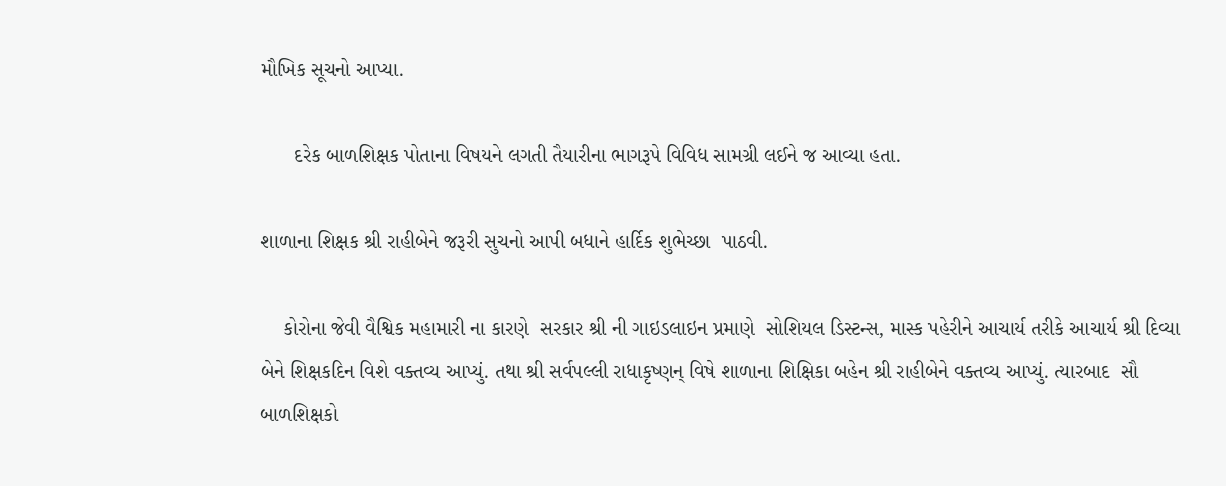મૌખિક સૂચનો આપ્યા.

      દરેક બાળશિક્ષક પોતાના વિષયને લગતી તૈયારીના ભાગરૂપે વિવિધ સામગ્રી લઈને જ આવ્યા હતા.

શાળાના શિક્ષક શ્રી રાહીબેને જરૂરી સુચનો આપી બધાને હાર્દિક શુભેચ્છા  પાઠવી.

    કોરોના જેવી વૈશ્વિક મહામારી ના કારણે  સરકાર શ્રી ની ગાઇડલાઇન પ્રમાણે  સોશિયલ ડિસ્ટન્સ, માસ્ક પહેરીને આચાર્ય તરીકે આચાર્ય શ્રી દિવ્યા બેને શિક્ષકદિન વિશે વક્તવ્ય આપ્યું. તથા શ્રી સર્વપલ્લી રાધાકૃષ્ણન્ વિષે શાળાના શિક્ષિકા બહેન શ્રી રાહીબેને વક્તવ્ય આપ્યું. ત્યારબાદ  સૌ બાળશિક્ષકો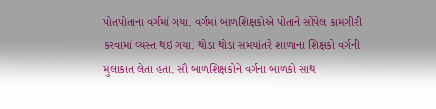પોતપોતાના વર્ગમાં ગયા. વર્ગમાં બાળશિક્ષકોએ પોતાને સોંપેલ કામગીરી કરવામાં વ્યસ્ત થઇ ગયા. થોડા થોડા સમયાંતરે શાળાના શિક્ષકો વર્ગની મુલાકાત લેતા હતા. સૌ બાળશિક્ષકોને વર્ગના બાળકો સાથ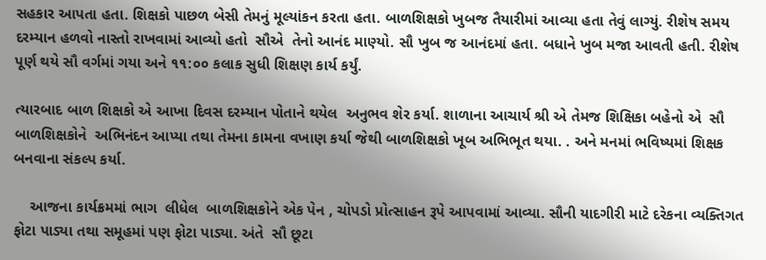સહકાર આપતા હતા. શિક્ષકો પાછળ બેસી તેમનું મૂલ્યાંકન કરતા હતા. બાળશિક્ષકો ખુબજ તૈયારીમાં આવ્યા હતા તેવું લાગ્યું. રીશેષ સમય દરમ્યાન હળવો નાસ્તો રાખવામાં આવ્યો હતો  સૌએ  તેનો આનંદ માણ્યો. સૌ ખુબ જ આનંદમાં હતા. બધાને ખુબ મજા આવતી હતી. રીશેષ પૂર્ણ થયે સૌ વર્ગમાં ગયા અને ૧૧:૦૦ કલાક સુધી શિક્ષણ કાર્ય કર્યું.

ત્યારબાદ બાળ શિક્ષકો એ આખા દિવસ દરમ્યાન પોતાને થયેલ  અનુભવ શેર કર્યા. શાળાના આચાર્ય શ્રી એ તેમજ શિક્ષિકા બહેનો એ  સૌ બાળશિક્ષકોને  અભિનંદન આપ્યા તથા તેમના કામના વખાણ કર્યા જેથી બાળશિક્ષકો ખૂબ અભિભૂત થયા. . અને મનમાં ભવિષ્યમાં શિક્ષક બનવાના સંકલ્પ કર્યા.

    આજના કાર્યક્રમમાં ભાગ  લીધેલ  બાળશિક્ષકોને એક પેન , ચોપડો પ્રોત્સાહન રૂપે આપવામાં આવ્યા. સૌની યાદગીરી માટે દરેકના વ્યક્તિગત ફોટા પાડ્યા તથા સમૂહમાં પણ ફોટા પાડ્યા. અંતે  સૌ છૂટા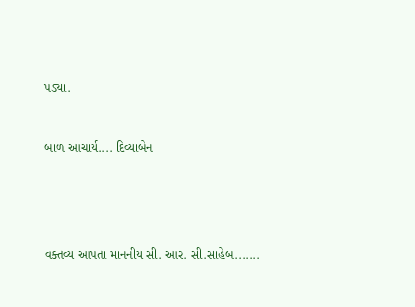પડ્યા.



બાળ આચાર્ય.... દિવ્યાબેન






વક્તવ્ય આપતા માનનીય સી. આર. સી.સાહેબ.......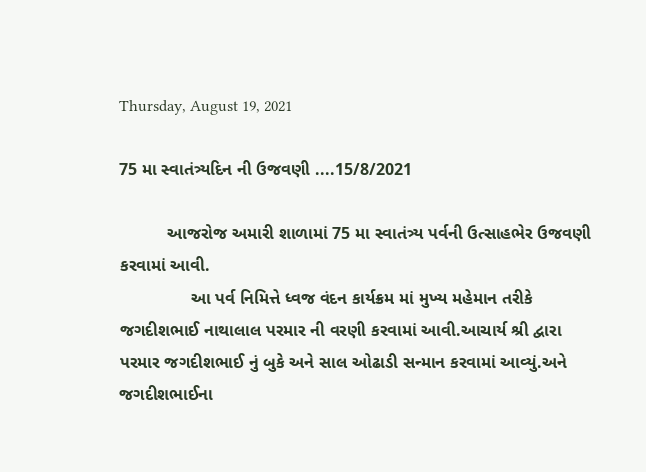Thursday, August 19, 2021

75 મા સ્વાતંત્ર્યદિન ની ઉજવણી ....15/8/2021

          આજરોજ અમારી શાળામાં 75 મા સ્વાતંત્ર્ય પર્વની ઉત્સાહભેર ઉજવણી કરવામાં આવી.
               આ પર્વ નિમિત્તે ધ્વજ વંદન કાર્યક્રમ માં મુખ્ય મહેમાન તરીકે જગદીશભાઈ નાથાલાલ પરમાર ની વરણી કરવામાં આવી.આચાર્ય શ્રી દ્વારા પરમાર જગદીશભાઈ નું બુકે અને સાલ ઓઢાડી સન્માન કરવામાં આવ્યું.અને જગદીશભાઈના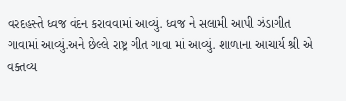વરદહસ્તે ધ્વજ વંદન કરાવવામાં આવ્યું. ધ્વજ ને સલામી આપી ઝંડાગીત ગાવામાં આવ્યું.અને છેલ્લે રાષ્ટ્ર ગીત ગાવા માં આવ્યું. શાળાના આચાર્ય શ્રી એ વક્તવ્ય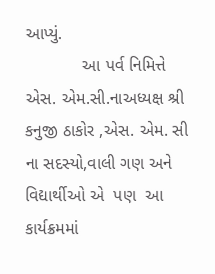આપ્યું.
            આ પર્વ નિમિત્તે  એસ. એમ.સી.નાઅધ્યક્ષ શ્રી કનુજી ઠાકોર ,એસ. એમ. સી ના સદસ્યો,વાલી ગણ અને વિદ્યાર્થીઓ એ  પણ  આ કાર્યક્રમમાં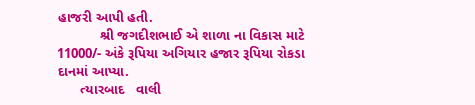હાજરી આપી હતી.
           શ્રી જગદીશભાઈ એ શાળા ના વિકાસ માટે 11000/- અંકે રૂપિયા અગિયાર હજાર રૂપિયા રોકડા દાનમાં આપ્યા.
      ત્યારબાદ   વાલી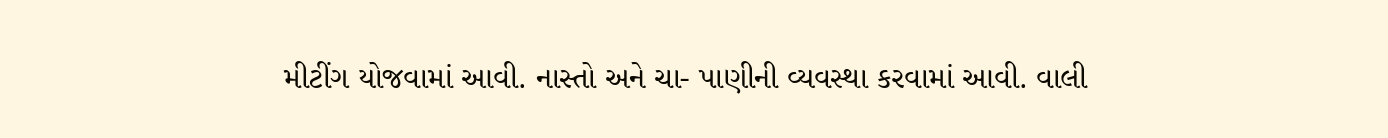મીટીંગ યોજવામાં આવી. નાસ્તો અને ચા- પાણીની વ્યવસ્થા કરવામાં આવી. વાલી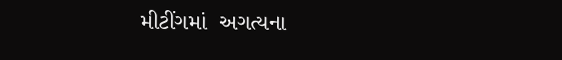મીટીંગમાં  અગત્યના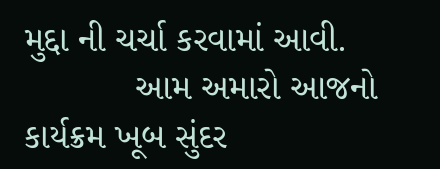મુદ્દા ની ચર્ચા કરવામાં આવી.
           આમ અમારો આજનો કાર્યક્રમ ખૂબ સુંદર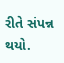રીતે સંપન્ન થયો.